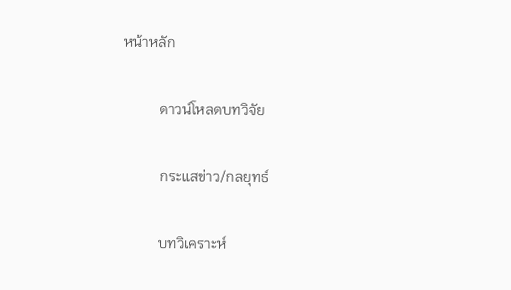หน้าหลัก

          ดาวน์โหลดบทวิจัย

          กระแสข่าว/กลยุทธ์

          บทวิเคราะห์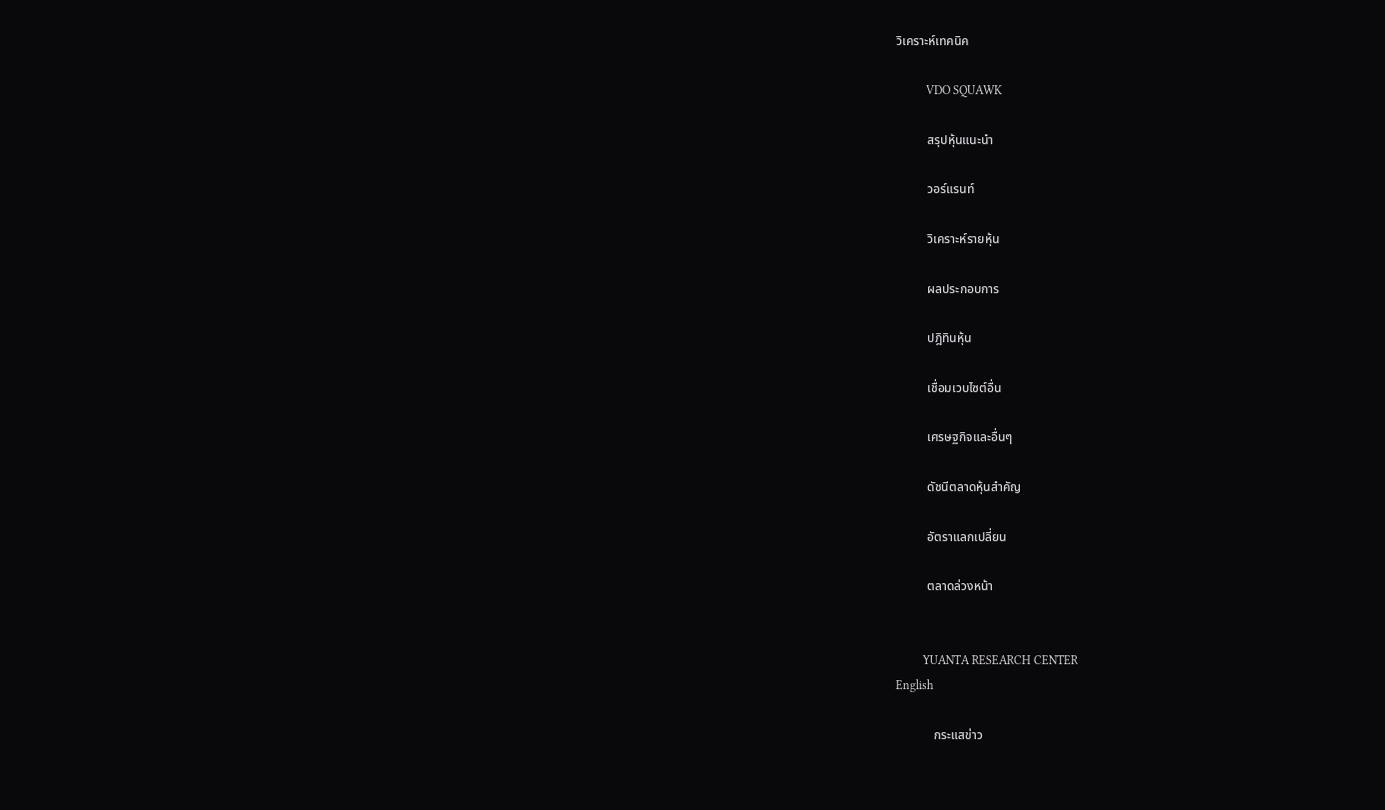วิเคราะห์เทคนิค

          VDO SQUAWK

          สรุปหุ้นแนะนำ

          วอร์แรนท์

          วิเคราะห์รายหุ้น

          ผลประกอบการ

          ปฎิทินหุ้น

          เชื่อมเวบไซต์อื่น

          เศรษฐกิจและอื่นๆ

          ดัชนีตลาดหุ้นสำคัญ

          อัตราแลกเปลี่ยน

          ตลาดล่วงหน้า


         YUANTA RESEARCH CENTER
English

            กระแสข่าว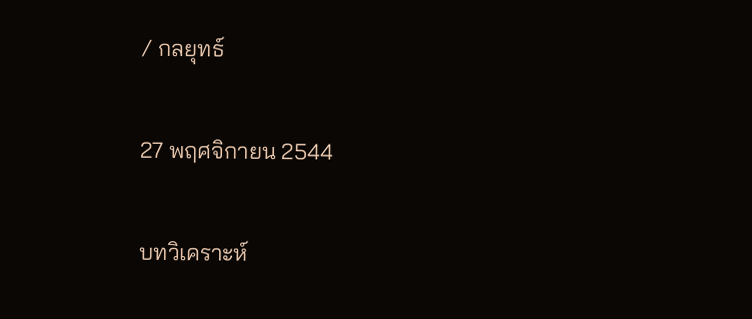/ กลยุทธ์

27 พฤศจิกายน 2544

บทวิเคราะห์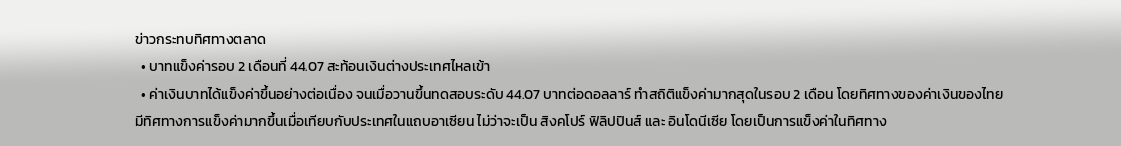ข่าวกระทบทิศทางตลาด
  • บาทแข็งค่ารอบ 2 เดือนที่ 44.07 สะท้อนเงินต่างประเทศไหลเข้า
  • ค่าเงินบาทได้แข็งค่าขึ้นอย่างต่อเนื่อง จนเมื่อวานขึ้นทดสอบระดับ 44.07 บาทต่อดอลลาร์ ทำสถิติแข็งค่ามากสุดในรอบ 2 เดือน โดยทิศทางของค่าเงินของไทยมีทิศทางการแข็งค่ามากขึ้นเมื่อเทียบกับประเทศในแถบอาเซียน ไม่ว่าจะเป็น สิงคโปร์ ฟิลิปปินส์ และ อินโดนีเซีย โดยเป็นการแข็งค่าในทิศทาง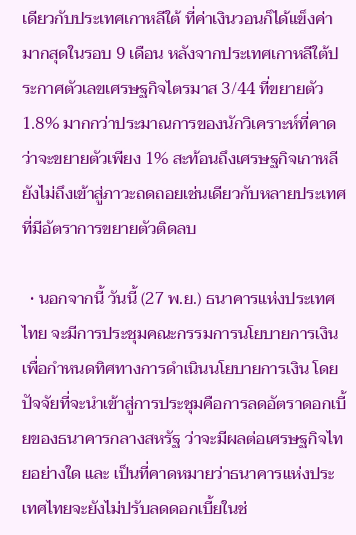เดียวกับประเทศเกาหลีใต้ ที่ค่าเงินวอนก็ได้แข็งค่ามากสุดในรอบ 9 เดือน หลังจากประเทศเกาหลีใต้ประกาศตัวเลขเศรษฐกิจไตรมาส 3/44 ที่ขยายตัว 1.8% มากกว่าประมาณการของนักวิเคราะห์ที่คาดว่าจะขยายตัวเพียง 1% สะท้อนถึงเศรษฐกิจเกาหลียังไม่ถึงเข้าสู่ภาวะถดถอยเช่นเดียวกับหลายประเทศ ที่มีอัตราการขยายตัวติดลบ

  • นอกจากนี้ วันนี้ (27 พ.ย.) ธนาคารแห่งประเทศไทย จะมีการประชุมคณะกรรมการนโยบายการเงินเพื่อกำหนดทิศทางการดำเนินนโยบายการเงิน โดยปัจจัยที่จะนำเข้าสู่การประชุมคือการลดอัตราดอกเบี้ยของธนาคารกลางสหรัฐ ว่าจะมีผลต่อเศรษฐกิจไทยอย่างใด และ เป็นที่คาดหมายว่าธนาคารแห่งประเทศไทยจะยังไม่ปรับลดดอกเบี้ยในช่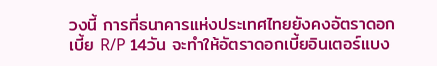วงนี้ การที่ธนาคารแห่งประเทศไทยยังคงอัตราดอกเบี้ย R/P 14วัน จะทำให้อัตราดอกเบี้ยอินเตอร์แบง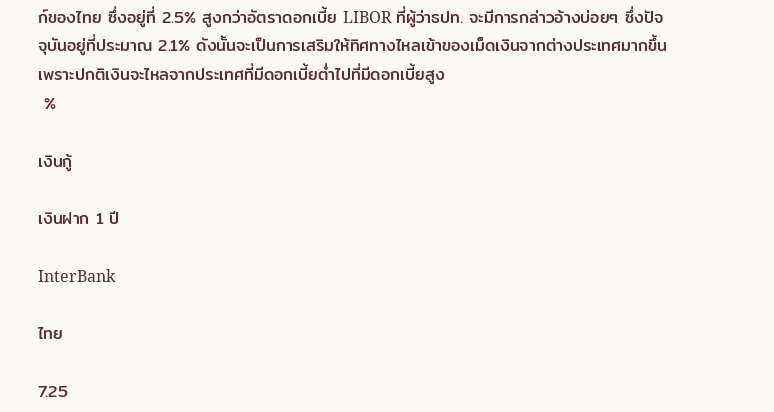ก์ของไทย ซึ่งอยู่ที่ 2.5% สูงกว่าอัตราดอกเบี้ย LIBOR ที่ผู้ว่าธปท. จะมีการกล่าวอ้างบ่อยๆ ซึ่งปัจจุบันอยู่ที่ประมาณ 2.1% ดังนั้นจะเป็นการเสริมให้ทิศทางไหลเข้าของเม็ดเงินจากต่างประเทศมากขึ้น เพราะปกติเงินจะไหลจากประเทศที่มีดอกเบี้ยต่ำไปที่มีดอกเบี้ยสูง
 %

เงินกู้

เงินฝาก 1 ปี

InterBank

ไทย

7.25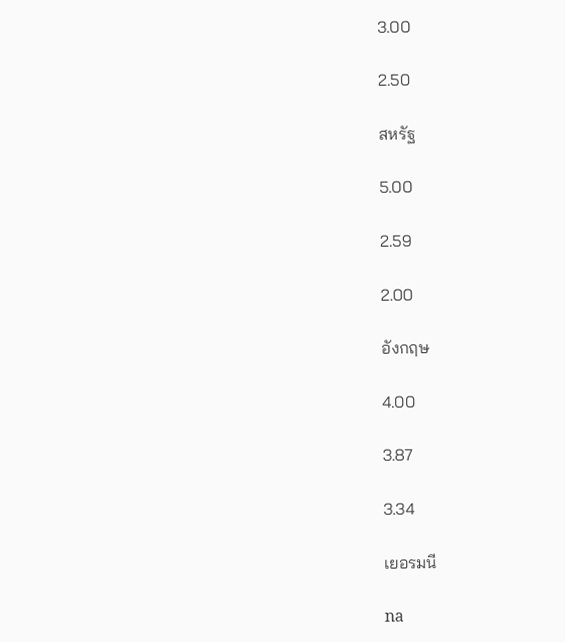3.00

2.50

สหรัฐ

5.00

2.59

2.00

อังกฤษ

4.00

3.87

3.34

เยอรมนี

na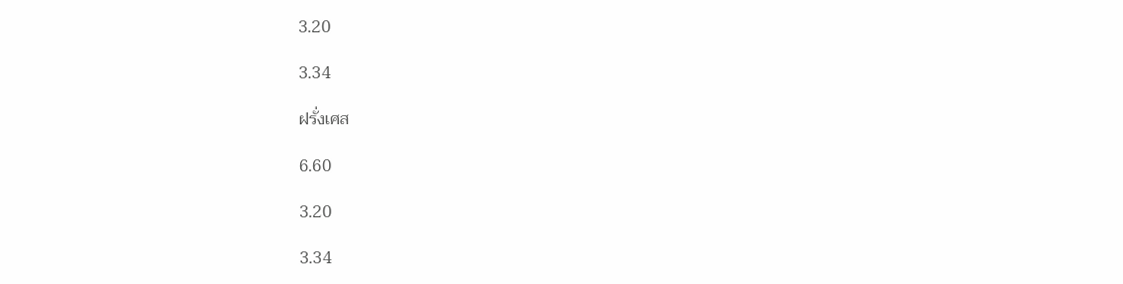3.20

3.34

ฝรั่งเศส

6.60

3.20

3.34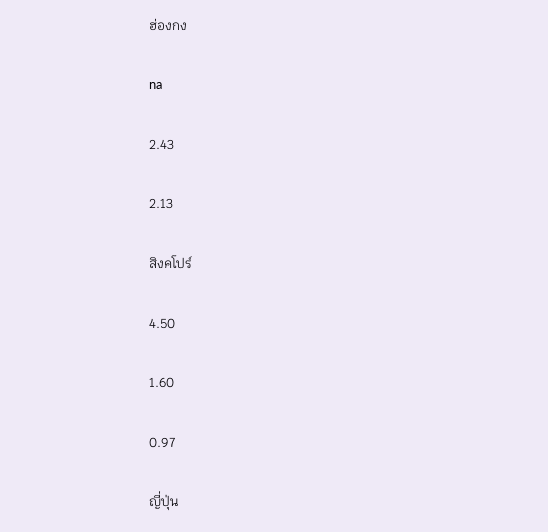ฮ่องกง

na

2.43

2.13

สิงคโปร์

4.50

1.60

0.97

ญี่ปุ่น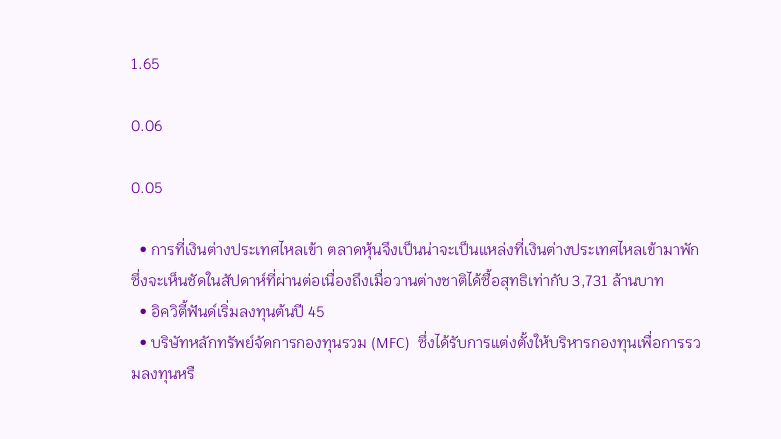1.65

0.06

0.05

  • การที่เงินต่างประเทศไหลเข้า ตลาดหุ้นจึงเป็นน่าจะเป็นแหล่งที่เงินต่างประเทศไหลเข้ามาพัก ซึ่งจะเห็นชัดในสัปดาห์ที่ผ่านต่อเนื่องถึงเมื่อวานต่างชาติได้ซื้อสุทธิเท่ากับ 3,731 ล้านบาท
  • อิควิตี้ฟันด์เริ่มลงทุนต้นปี 45
  • บริษัทหลักทรัพย์จัดการกองทุนรวม (MFC)  ซึ่งได้รับการแต่งตั้งให้บริหารกองทุนเพื่อการรวมลงทุนหรื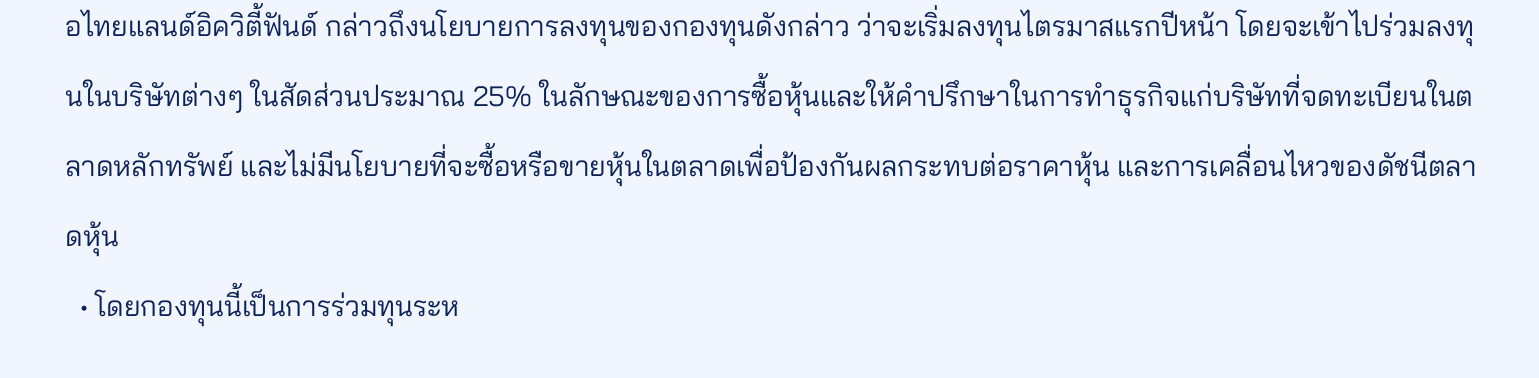อไทยแลนด์อิควิตี้ฟันด์ กล่าวถึงนโยบายการลงทุนของกองทุนดังกล่าว ว่าจะเริ่มลงทุนไตรมาสแรกปีหน้า โดยจะเข้าไปร่วมลงทุนในบริษัทต่างๆ ในสัดส่วนประมาณ 25% ในลักษณะของการซื้อหุ้นและให้คำปรึกษาในการทำธุรกิจแก่บริษัทที่จดทะเบียนในตลาดหลักทรัพย์ และไม่มีนโยบายที่จะซื้อหรือขายหุ้นในตลาดเพื่อป้องกันผลกระทบต่อราคาหุ้น และการเคลื่อนไหวของดัชนีตลาดหุ้น
  • โดยกองทุนนี้เป็นการร่วมทุนระห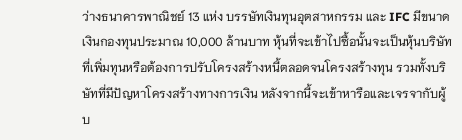ว่างธนาคารพาณิชย์ 13 แห่ง บรรษัทเงินทุนอุตสาหกรรม และ IFC มีขนาดเงินกองทุนประมาณ 10,000 ล้านบาท หุ้นที่จะเข้าไปซื้อนั้นจะเป็นหุ้นบริษัทที่เพิ่มทุนหรือต้องการปรับโครงสร้างหนี้ตลอดจนโครงสร้างทุน รวมทั้งบริษัทที่มีปัญหาโครงสร้างทางการเงิน หลังจากนี้จะเข้าหารือและเจรจากับผู้บ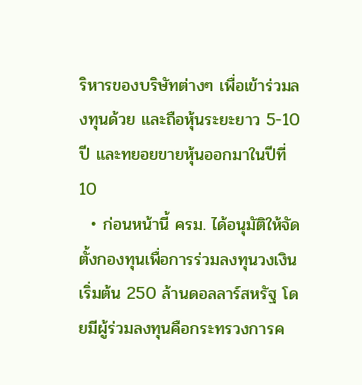ริหารของบริษัทต่างๆ เพื่อเข้าร่วมลงทุนด้วย และถือหุ้นระยะยาว 5-10 ปี และทยอยขายหุ้นออกมาในปีที่ 10
  • ก่อนหน้านี้ ครม. ได้อนุมัติให้จัดตั้งกองทุนเพื่อการร่วมลงทุนวงเงินเริ่มต้น 250 ล้านดอลลาร์สหรัฐ โดยมีผู้ร่วมลงทุนคือกระทรวงการค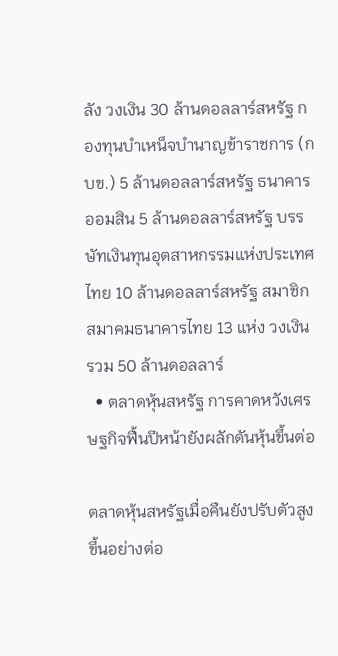ลัง วงเงิน 30 ล้านดอลลาร์สหรัฐ กองทุนบำเหน็จบำนาญข้าราชการ (กบข.) 5 ล้านดอลลาร์สหรัฐ ธนาคารออมสิน 5 ล้านดอลลาร์สหรัฐ บรรษัทเงินทุนอุตสาหกรรมแห่งประเทศไทย 10 ล้านดอลลาร์สหรัฐ สมาชิกสมาคมธนาคารไทย 13 แห่ง วงเงินรวม 50 ล้านดอลลาร์
  • ตลาดหุ้นสหรัฐ การคาดหวังเศรษฐกิจฟื้นปีหน้ายังผลักดันหุ้นขึ้นต่อ

ตลาดหุ้นสหรัฐเมื่อคืนยังปรับตัวสูงขึ้นอย่างต่อ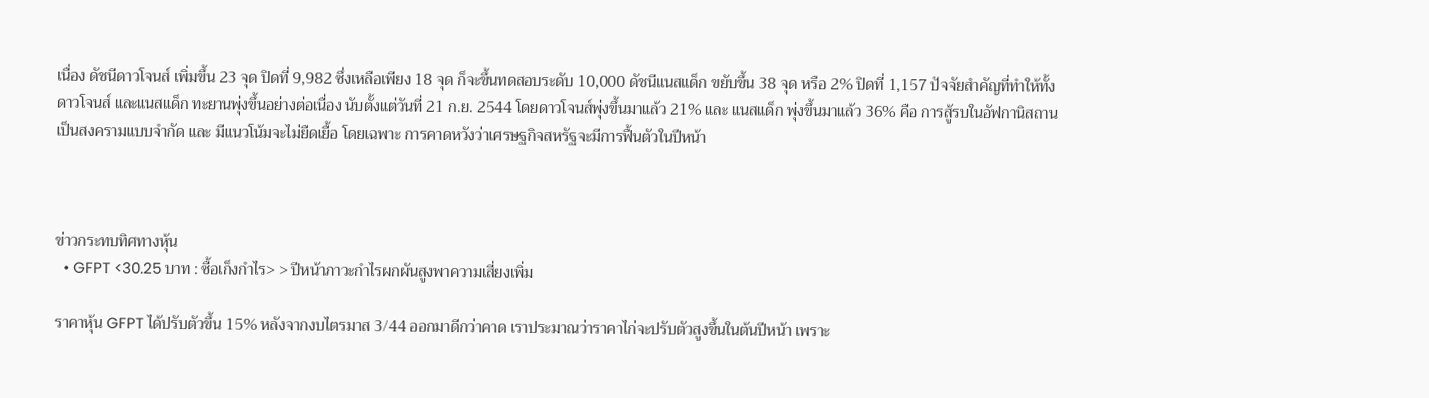เนื่อง ดัชนีดาวโจนส์ เพิ่มขึ้น 23 จุด ปิดที่ 9,982 ซึ่งเหลือเพียง 18 จุด ก็จะขึ้นทดสอบระดับ 10,000 ดัชนีแนสแด็ก ขยับขึ้น 38 จุด หรือ 2% ปิดที่ 1,157 ปัจจัยสำคัญที่ทำให้ทั้งดาวโจนส์ และแนสแด็ก ทะยานพุ่งขึ้นอย่างต่อเนื่อง นับตั้งแต่วันที่ 21 ก.ย. 2544 โดยดาวโจนส์พุ่งขึ้นมาแล้ว 21% และ แนสแด็ก พุ่งขึ้นมาแล้ว 36% คือ การสู้รบในอัฟกานิสถาน เป็นสงครามแบบจำกัด และ มีแนวโน้มจะไม่ยืดเยื้อ โดยเฉพาะ การคาดหวังว่าเศรษฐกิจสหรัฐจะมีการฟื้นตัวในปีหน้า



ข่าวกระทบทิศทางหุ้น
  • GFPT <30.25 บาท : ซื้อเก็งกำไร> > ปีหน้าภาวะกำไรผกผันสูงพาความเสี่ยงเพิ่ม

ราคาหุ้น GFPT ได้ปรับตัวขึ้น 15% หลังจากงบไตรมาส 3/44 ออกมาดีกว่าคาด เราประมาณว่าราคาไก่จะปรับตัวสูงขึ้นในต้นปีหน้า เพราะ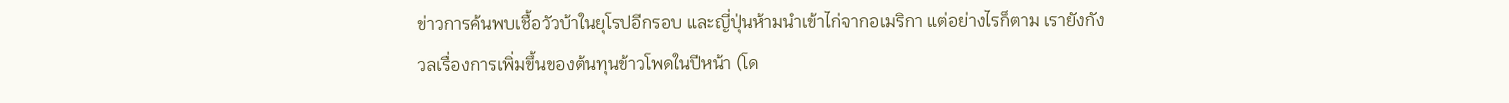ข่าวการค้นพบเชื้อวัวบ้าในยุโรปอีกรอบ และญี่ปุ่นห้ามนำเข้าไก่จากอเมริกา แต่อย่างไรก็ตาม เรายังกังวลเรื่องการเพิ่มขึ้นของต้นทุนข้าวโพดในปีหน้า (โด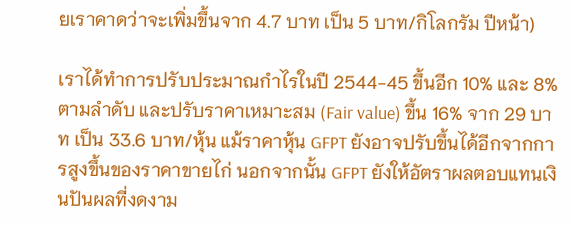ยเราคาดว่าจะเพิ่มขึ้นจาก 4.7 บาท เป็น 5 บาท/กิโลกรัม ปีหน้า)

เราได้ทำการปรับประมาณกำไรในปี 2544-45 ขึ้นอีก 10% และ 8% ตามลำดับ และปรับราคาเหมาะสม (Fair value) ขึ้น 16% จาก 29 บาท เป็น 33.6 บาท/หุ้น แม้ราคาหุ้น GFPT ยังอาจปรับขึ้นได้อีกจากการสูงขึ้นของราคาขายไก่ นอกจากนั้น GFPT ยังให้อัตราผลตอบแทนเงินปันผลที่งดงาม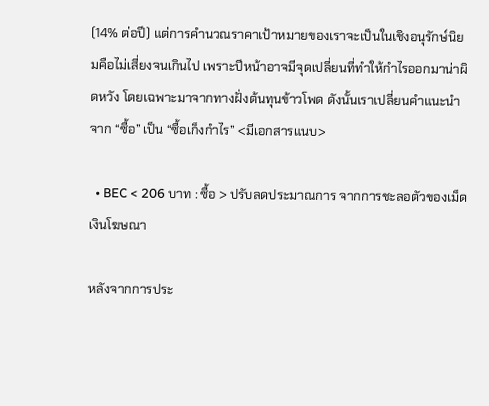(14% ต่อปี) แต่การคำนวณราคาเป้าหมายของเราจะเป็นในเชิงอนุรักษ์นิยมคือไม่เสี่ยงจนเกินไป เพราะปีหน้าอาจมีจุดเปลี่ยนที่ทำให้กำไรออกมาน่าผิดหวัง โดยเฉพาะมาจากทางฝั่งต้นทุนข้าวโพด ดังนั้นเราเปลี่ยนคำแนะนำจาก “ซื้อ” เป็น “ซื้อเก็งกำไร” <มีเอกสารแนบ>

  • BEC < 206 บาท : ซื้อ > ปรับลดประมาณการ จากการชะลอตัวของเม็ดเงินโฆษณา

หลังจากการประ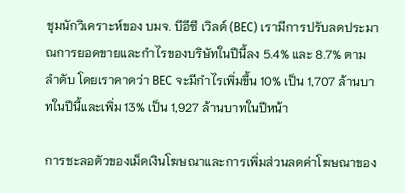ชุมนักวิเคราะห์ของ บมจ. บีอีซี เวิลด์ (BEC) เรามีการปรับลดประมาณการยอดขายและกำไรของบริษัทในปีนี้ลง 5.4% และ 8.7% ตามลำดับ โดยเราคาดว่า BEC จะมีกำไรเพิ่มขึ้น 10% เป็น 1,707 ล้านบาทในปีนี้และเพิ่ม 13% เป็น 1,927 ล้านบาทในปีหน้า

การชะลอตัวของเม็ดเงินโฆษณาและการเพิ่มส่วนลดค่าโฆษณาของ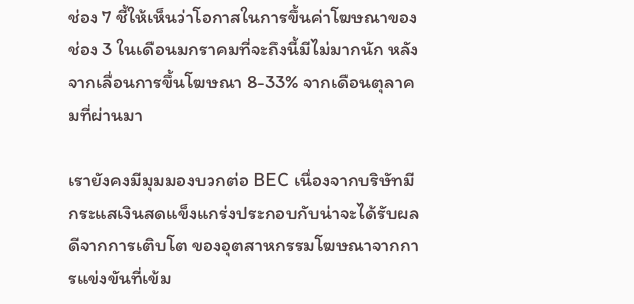ช่อง 7 ชี้ให้เห็นว่าโอกาสในการขึ้นค่าโฆษณาของช่อง 3 ในเดือนมกราคมที่จะถึงนี้มีไม่มากนัก หลังจากเลื่อนการขึ้นโฆษณา 8-33% จากเดือนตุลาคมที่ผ่านมา

เรายังคงมีมุมมองบวกต่อ BEC เนื่องจากบริษัทมีกระแสเงินสดแข็งแกร่งประกอบกับน่าจะได้รับผลดีจากการเติบโต ของอุตสาหกรรมโฆษณาจากการแข่งขันที่เข้ม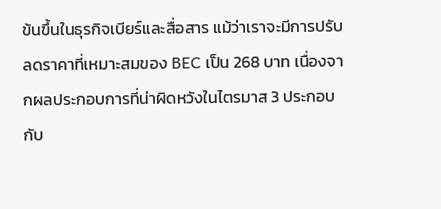ข้นขึ้นในธุรกิจเบียร์และสื่อสาร แม้ว่าเราจะมีการปรับลดราคาที่เหมาะสมของ BEC เป็น 268 บาท เนื่องจากผลประกอบการที่น่าผิดหวังในไตรมาส 3 ประกอบกับ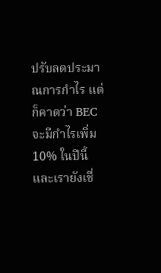ปรับลดประมาณการกำไร แต่ก็คาดว่า BEC จะมีกำไรเพิ่ม 10% ในปีนี้และเรายังเชื่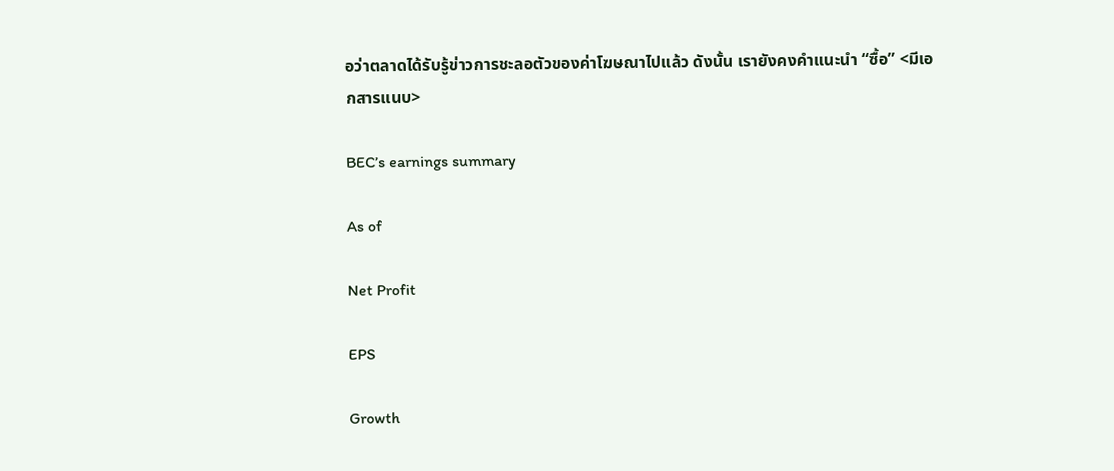อว่าตลาดได้รับรู้ข่าวการชะลอตัวของค่าโฆษณาไปแล้ว ดังนั้น เรายังคงคำแนะนำ “ซื้อ” <มีเอกสารแนบ>

BEC’s earnings summary

As of

Net Profit

EPS

Growth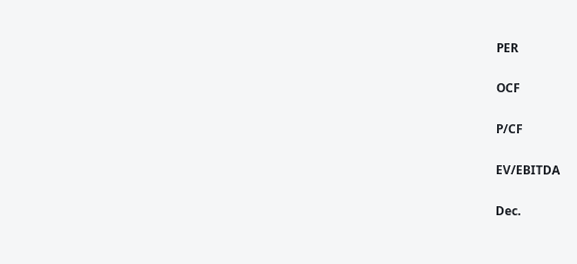PER

OCF

P/CF

EV/EBITDA

Dec.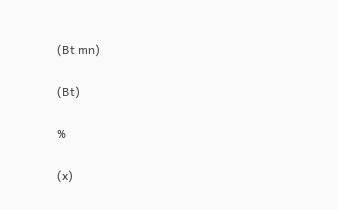(Bt mn)

(Bt)

%

(x)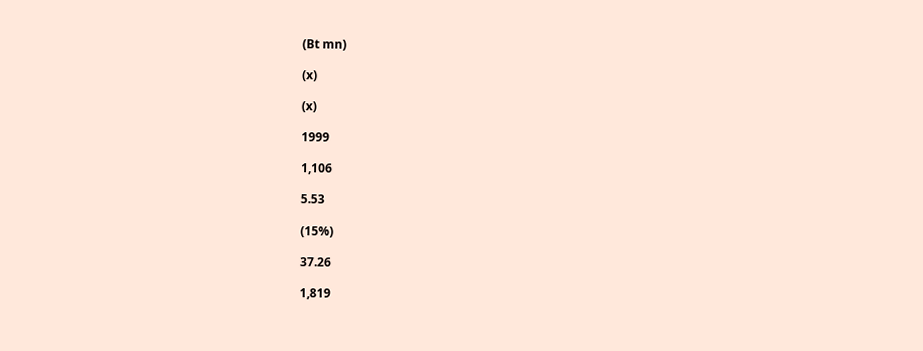(Bt mn)

(x)

(x)

1999

1,106

5.53

(15%)

37.26

1,819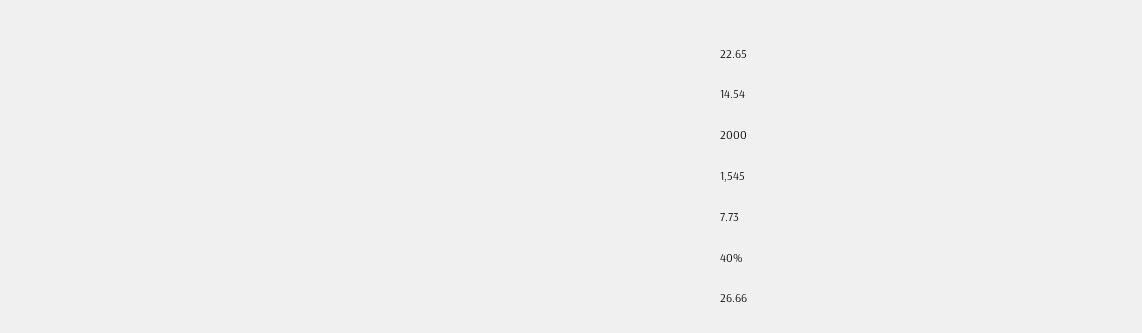22.65

14.54

2000

1,545

7.73

40%

26.66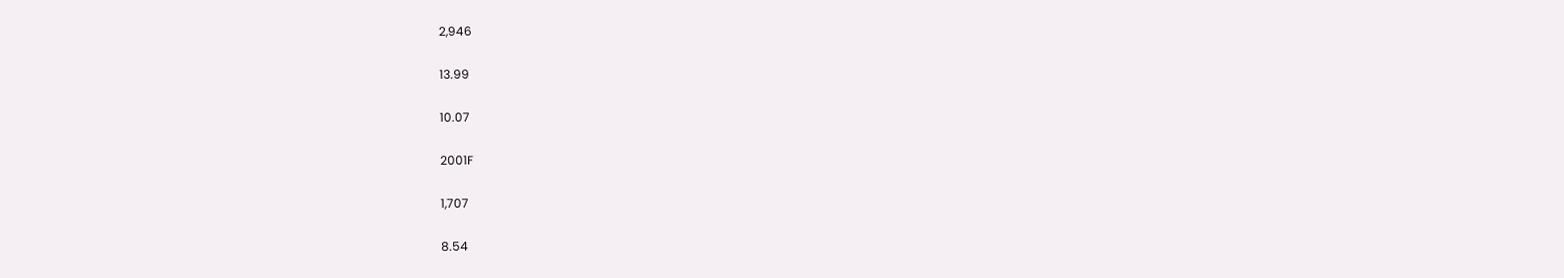2,946

13.99

10.07

2001F

1,707

8.54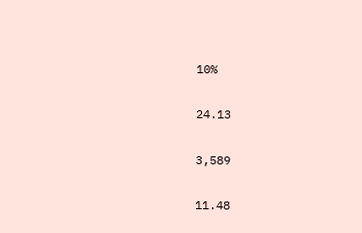10%

24.13

3,589

11.48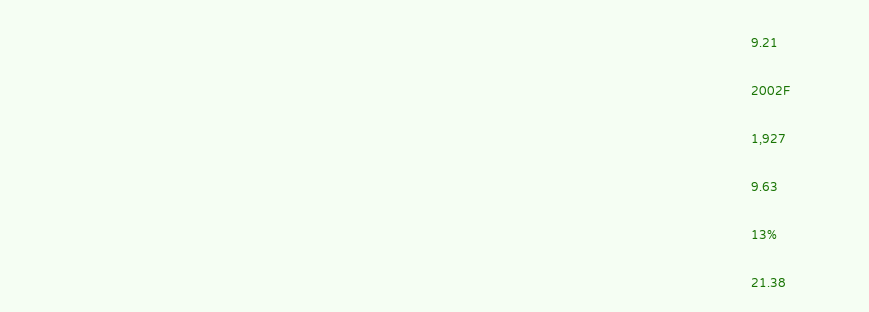9.21

2002F

1,927

9.63

13%

21.38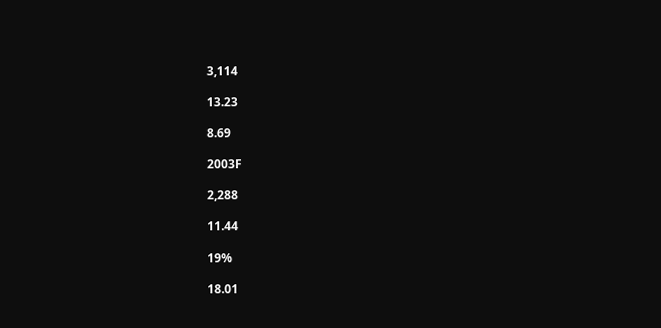3,114

13.23

8.69

2003F

2,288

11.44

19%

18.01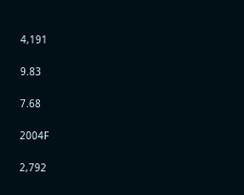4,191

9.83

7.68

2004F

2,792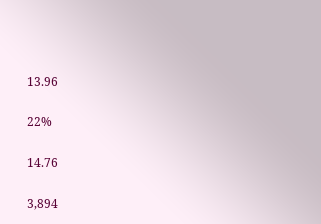13.96

22%

14.76

3,894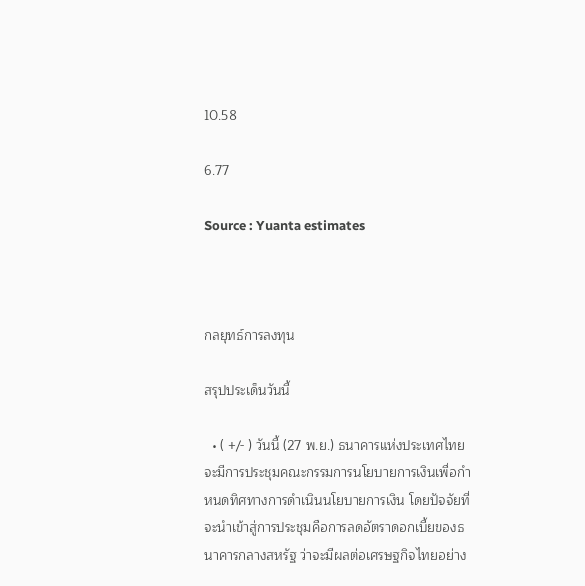10.58

6.77

Source : Yuanta estimates



กลยุทธ์การลงทุน

สรุปประเด็นวันนี้

  • ( +/- ) วันนี้ (27 พ.ย.) ธนาคารแห่งประเทศไทย จะมีการประชุมคณะกรรมการนโยบายการเงินเพื่อกำหนดทิศทางการดำเนินนโยบายการเงิน โดยปัจจัยที่จะนำเข้าสู่การประชุมคือการลดอัตราดอกเบี้ยของธนาคารกลางสหรัฐ ว่าจะมีผลต่อเศรษฐกิจไทยอย่าง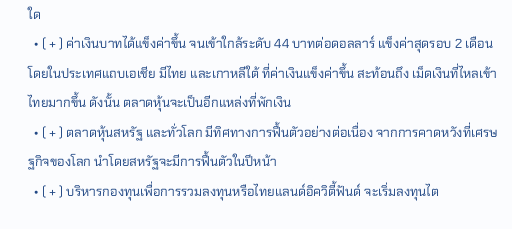ใด
  • ( + ) ค่าเงินบาทได้แข็งค่าขึ้น จนเข้าใกล้ระดับ 44 บาทต่อดอลลาร์ แข็งค่าสุดรอบ 2 เดือน โดยในประเทศแถบเอเชีย มีไทย และเกาหลีใต้ ที่ค่าเงินแข็งค่าขึ้น สะท้อนถึง เม็ดเงินที่ไหลเข้าไทยมากขึ้น ดังนั้น ตลาดหุ้นจะเป็นอีกแหล่งที่พักเงิน
  • ( + ) ตลาดหุ้นสหรัฐ และทั่วโลก มีทิศทางการฟื้นตัวอย่างต่อเนื่อง จากการคาดหวังที่เศรษฐกิจของโลก นำโดยสหรัฐจะมีการฟื้นตัวในปีหน้า
  • ( + ) บริหารกองทุนเพื่อการรวมลงทุนหรือไทยแลนด์อิควิตี้ฟันด์ จะเริ่มลงทุนไต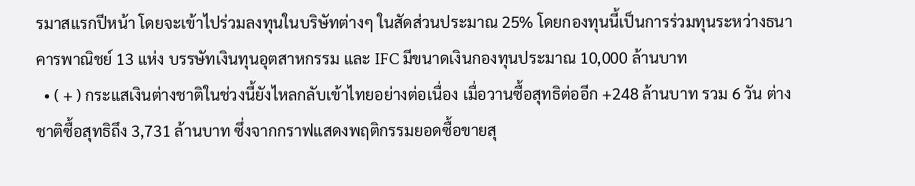รมาสแรกปีหน้า โดยจะเข้าไปร่วมลงทุนในบริษัทต่างๆ ในสัดส่วนประมาณ 25% โดยกองทุนนี้เป็นการร่วมทุนระหว่างธนาคารพาณิชย์ 13 แห่ง บรรษัทเงินทุนอุตสาหกรรม และ IFC มีขนาดเงินกองทุนประมาณ 10,000 ล้านบาท
  • ( + ) กระแสเงินต่างชาติในช่วงนี้ยังไหลกลับเข้าไทยอย่างต่อเนื่อง เมื่อวานซื้อสุทธิต่ออีก +248 ล้านบาท รวม 6 วัน ต่างชาติซื้อสุทธิถึง 3,731 ล้านบาท ซึ่งจากกราฟแสดงพฤติกรรมยอดซื้อขายสุ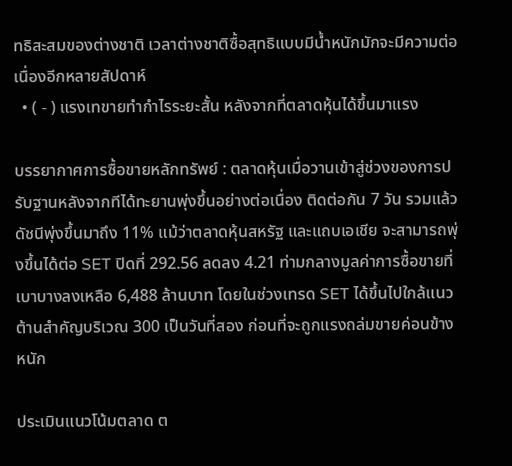ทธิสะสมของต่างชาติ เวลาต่างชาติซื้อสุทธิแบบมีน้ำหนักมักจะมีความต่อเนื่องอีกหลายสัปดาห์
  • ( - ) แรงเทขายทำกำไรระยะสั้น หลังจากที่ตลาดหุ้นได้ขึ้นมาแรง

บรรยากาศการซื้อขายหลักทรัพย์ : ตลาดหุ้นเมื่อวานเข้าสู่ช่วงของการปรับฐานหลังจากทีได้ทะยานพุ่งขึ้นอย่างต่อเนื่อง ติดต่อกัน 7 วัน รวมแล้วดัชนีพุ่งขึ้นมาถึง 11% แม้ว่าตลาดหุ้นสหรัฐ และแถบเอเชีย จะสามารถพุ่งขึ้นได้ต่อ SET ปิดที่ 292.56 ลดลง 4.21 ท่ามกลางมูลค่าการซื้อขายที่เบาบางลงเหลือ 6,488 ล้านบาท โดยในช่วงเทรด SET ได้ขึ้นไปใกล้แนวต้านสำคัญบริเวณ 300 เป็นวันที่สอง ก่อนที่จะถูกแรงถล่มขายค่อนข้างหนัก

ประเมินแนวโน้มตลาด ต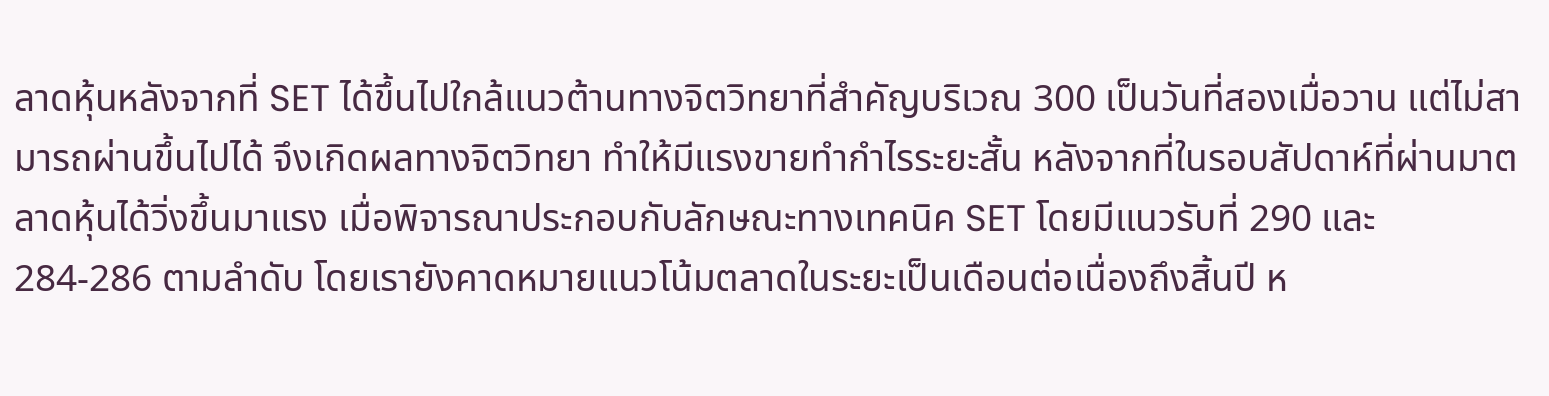ลาดหุ้นหลังจากที่ SET ได้ขึ้นไปใกล้แนวต้านทางจิตวิทยาที่สำคัญบริเวณ 300 เป็นวันที่สองเมื่อวาน แต่ไม่สามารถผ่านขึ้นไปได้ จึงเกิดผลทางจิตวิทยา ทำให้มีแรงขายทำกำไรระยะสั้น หลังจากที่ในรอบสัปดาห์ที่ผ่านมาตลาดหุ้นได้วิ่งขึ้นมาแรง เมื่อพิจารณาประกอบกับลักษณะทางเทคนิค SET โดยมีแนวรับที่ 290 และ 284-286 ตามลำดับ โดยเรายังคาดหมายแนวโน้มตลาดในระยะเป็นเดือนต่อเนื่องถึงสิ้นปี ห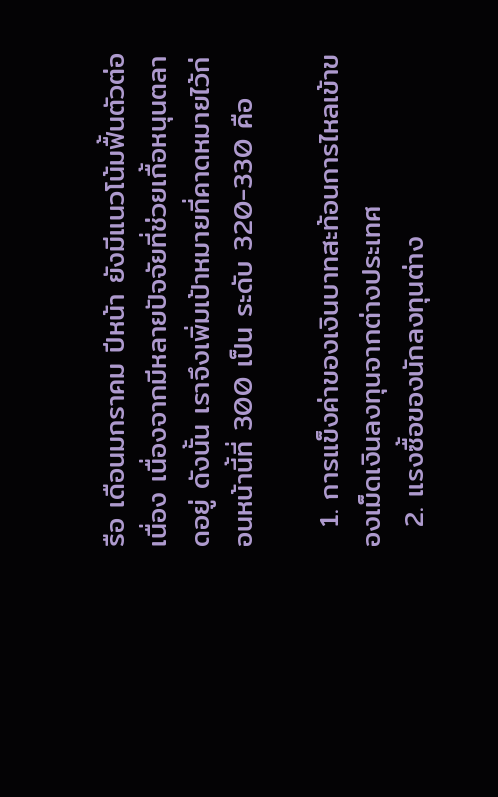รือ เดือนมกราคม ปีหน้า ยังมีแนวโน้มฟื้นตัวต่อเนื่อง เนื่องจากมีหลายปัจจัยที่ช่วยเกื้อหนุนตลาดอยู่ ดังนั้น เราจึงเพิ่มเป้าหมายที่คาดหมายไว้ก่อนหน้านี้ที่ 300 เป็น ระดับ 320-330 คือ

  1. การแข็งค่าของเงินบาทสะท้อนการไหลเข้าของเม็ดเงินลงทุนจากต่างประเทศ
  2. แรงซื้อของนักลงทุนต่าง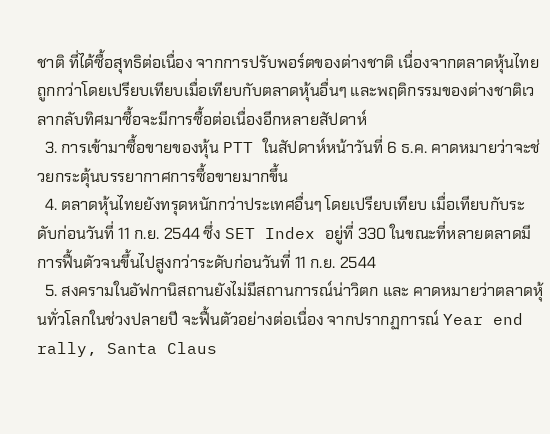ชาติ ที่ได้ซื้อสุทธิต่อเนื่อง จากการปรับพอร์ตของต่างชาติ เนื่องจากตลาดหุ้นไทยถูกกว่าโดยเปรียบเทียบเมื่อเทียบกับตลาดหุ้นอื่นๆ และพฤติกรรมของต่างชาติเวลากลับทิศมาซื้อจะมีการซื้อต่อเนื่องอีกหลายสัปดาห์
  3. การเข้ามาซื้อขายของหุ้น PTT ในสัปดาห์หน้าวันที่ 6 ธ.ค. คาดหมายว่าจะช่วยกระตุ้นบรรยากาศการซื้อขายมากขึ้น
  4. ตลาดหุ้นไทยยังทรุดหนักกว่าประเทศอื่นๆ โดยเปรียบเทียบ เมื่อเทียบกับระดับก่อนวันที่ 11 ก.ย. 2544 ซึ่ง SET Index อยู่ที่ 330 ในขณะที่หลายตลาดมีการฟื้นตัวจนขึ้นไปสูงกว่าระดับก่อนวันที่ 11 ก.ย. 2544
  5. สงครามในอัฟกานิสถานยังไม่มีสถานการณ์น่าวิตก และ คาดหมายว่าตลาดหุ้นทั่วโลกในช่วงปลายปี จะฟื้นตัวอย่างต่อเนื่อง จากปรากฏการณ์ Year end rally, Santa Claus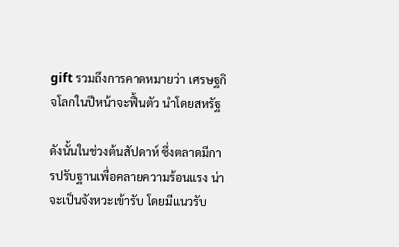gift รวมถึงการคาดหมายว่า เศรษฐกิจโลกในปีหน้าจะฟื้นตัว นำโดยสหรัฐ

ดังนั้นในช่วงต้นสัปดาห์ ซึ่งตลาดมีการปรับฐานเพื่อคลายความร้อนแรง น่าจะเป็นจังหวะเข้ารับ โดยมีแนวรับ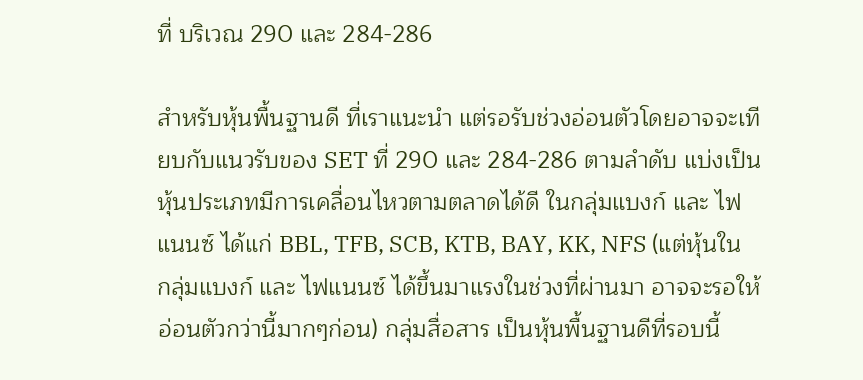ที่ บริเวณ 290 และ 284-286

สำหรับหุ้นพื้นฐานดี ที่เราแนะนำ แต่รอรับช่วงอ่อนตัวโดยอาจจะเทียบกับแนวรับของ SET ที่ 290 และ 284-286 ตามลำดับ แบ่งเป็น หุ้นประเภทมีการเคลื่อนไหวตามตลาดได้ดี ในกลุ่มแบงก์ และ ไฟแนนซ์ ได้แก่ BBL, TFB, SCB, KTB, BAY, KK, NFS (แต่หุ้นในกลุ่มแบงก์ และ ไฟแนนซ์ ได้ขึ้นมาแรงในช่วงที่ผ่านมา อาจจะรอให้อ่อนตัวกว่านี้มากๆก่อน) กลุ่มสื่อสาร เป็นหุ้นพื้นฐานดีที่รอบนี้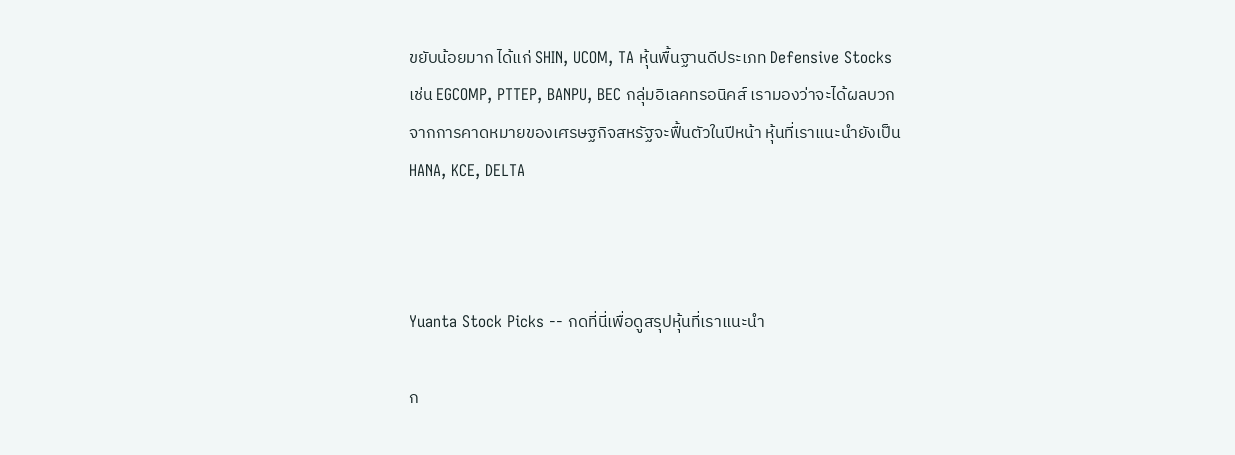ขยับน้อยมาก ได้แก่ SHIN, UCOM, TA หุ้นพื้นฐานดีประเภท Defensive Stocks เช่น EGCOMP, PTTEP, BANPU, BEC กลุ่มอิเลคทรอนิคส์ เรามองว่าจะได้ผลบวกจากการคาดหมายของเศรษฐกิจสหรัฐจะฟื้นตัวในปีหน้า หุ้นที่เราแนะนำยังเป็น HANA, KCE, DELTA



Yuanta Stock Picks -- กดที่นี่เพื่อดูสรุปหุ้นที่เราแนะนำ

ก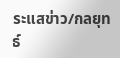ระแสข่าว/กลยุทธ์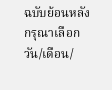ฉบับย้อนหลัง
กรุณาเลือก วัน/เดือน/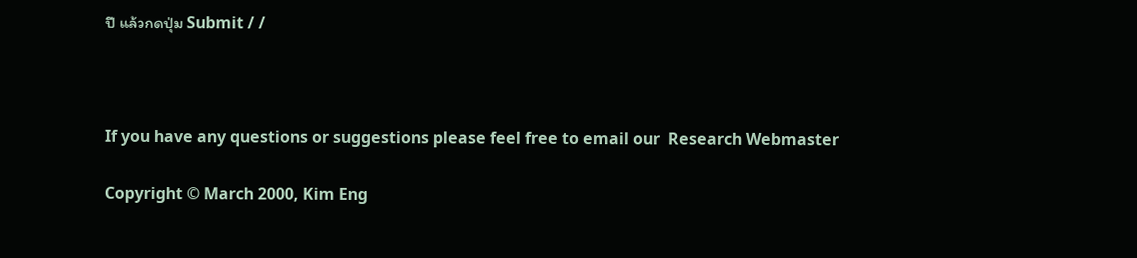ปี แล้วกดปุ่ม Submit / /



If you have any questions or suggestions please feel free to email our  Research Webmaster

Copyright © March 2000, Kim Eng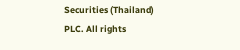Securities (Thailand) PLC. All rights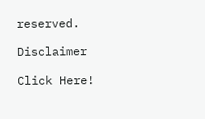reserved.

Disclaimer

Click Here!